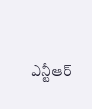ఎన్టీఆర్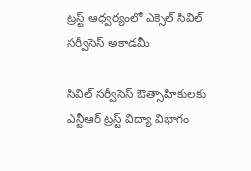ట్రస్ట్ ఆధ్వర్యంలో ఎక్సెల్ సివిల్ సర్వీసెస్ అకాడమీ

సివిల్ సర్వీసెస్ ఔత్సాహికులకు ఎన్టీఆర్ ట్రస్ట్ విద్యా విభాగం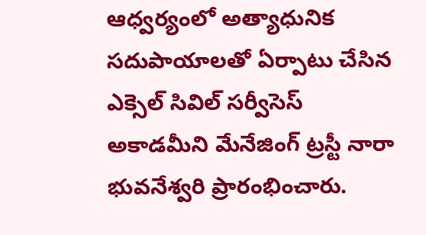ఆధ్వర్యంలో అత్యాధునిక సదుపాయాలతో ఏర్పాటు చేసిన ఎక్సెల్ సివిల్ సర్వీసెస్ అకాడమీని మేనేజింగ్ ట్రస్టీ నారా భువనేశ్వరి ప్రారంభించారు.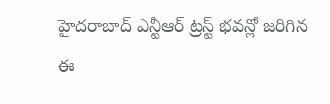హైదరాబాద్ ఎన్టీఆర్ ట్రస్ట్ భవన్లో జరిగిన ఈ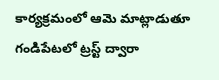కార్యక్రమంలో ఆమె మాట్లాడుతూ గండిపేటలో ట్రస్ట్ ద్వారా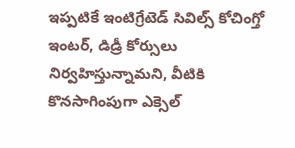ఇప్పటికే ఇంటిగ్రేటెడ్ సివిల్స్ కోచింగ్తో ఇంటర్, డిడ్రీ కోర్సులు నిర్వహిస్తున్నామని, వీటికి కొనసాగింపుగా ఎక్సెల్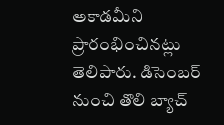అకాడమీని ప్రారంభించినట్లు తెలిపారు. డిసెంబర్ నుంచి తొలి బ్యాచ్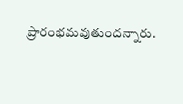ప్రారంభమవుతుందన్నారు.